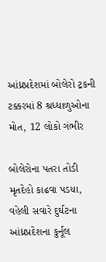આંધ્રપ્રદેશમાં બોલેરો ટ્રકની ટક્કરમાં 8 શ્રધ્ધાળુઓના મોત, 12 લોકો ગંભીર

બોલેરોના પતરા તોડી મૃતદેહો કાઢવા પડયા, વહેલી સવારે દુર્ઘટના આંધ્રપ્રદેશના કુર્નૂલ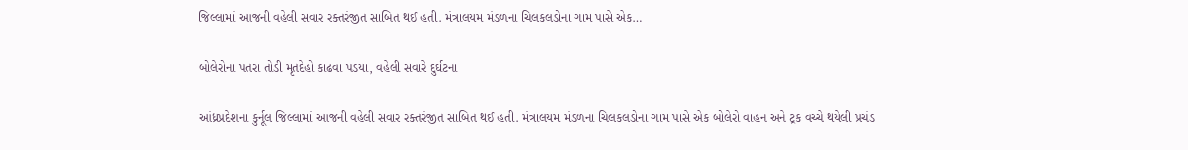જિલ્લામાં આજની વહેલી સવાર રક્તરંજીત સાબિત થઈ હતી. મંત્રાલયમ મંડળના ચિલકલડોના ગામ પાસે એક…

બોલેરોના પતરા તોડી મૃતદેહો કાઢવા પડયા, વહેલી સવારે દુર્ઘટના

આંધ્રપ્રદેશના કુર્નૂલ જિલ્લામાં આજની વહેલી સવાર રક્તરંજીત સાબિત થઈ હતી. મંત્રાલયમ મંડળના ચિલકલડોના ગામ પાસે એક બોલેરો વાહન અને ટ્રક વચ્ચે થયેલી પ્રચંડ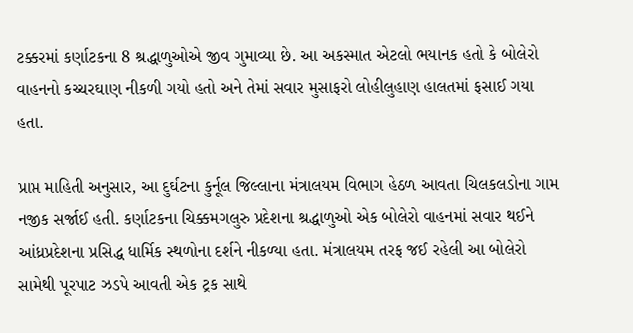ટક્કરમાં કર્ણાટકના 8 શ્રદ્ધાળુઓએ જીવ ગુમાવ્યા છે. આ અકસ્માત એટલો ભયાનક હતો કે બોલેરો વાહનનો કચ્ચરઘાણ નીકળી ગયો હતો અને તેમાં સવાર મુસાફરો લોહીલુહાણ હાલતમાં ફસાઈ ગયા હતા.

પ્રાપ્ત માહિતી અનુસાર, આ દુર્ઘટના કુર્નૂલ જિલ્લાના મંત્રાલયમ વિભાગ હેઠળ આવતા ચિલકલડોના ગામ નજીક સર્જાઈ હતી. કર્ણાટકના ચિક્કમગલુરુ પ્રદેશના શ્રદ્ધાળુઓ એક બોલેરો વાહનમાં સવાર થઈને આંધ્રપ્રદેશના પ્રસિદ્ધ ધાર્મિક સ્થળોના દર્શને નીકળ્યા હતા. મંત્રાલયમ તરફ જઈ રહેલી આ બોલેરો સામેથી પૂરપાટ ઝડપે આવતી એક ટ્રક સાથે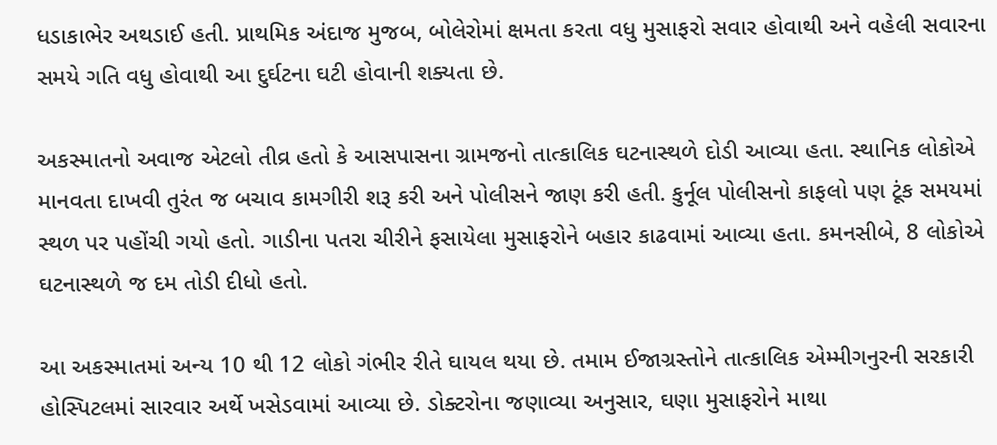ધડાકાભેર અથડાઈ હતી. પ્રાથમિક અંદાજ મુજબ, બોલેરોમાં ક્ષમતા કરતા વધુ મુસાફરો સવાર હોવાથી અને વહેલી સવારના સમયે ગતિ વધુ હોવાથી આ દુર્ઘટના ઘટી હોવાની શક્યતા છે.

અકસ્માતનો અવાજ એટલો તીવ્ર હતો કે આસપાસના ગ્રામજનો તાત્કાલિક ઘટનાસ્થળે દોડી આવ્યા હતા. સ્થાનિક લોકોએ માનવતા દાખવી તુરંત જ બચાવ કામગીરી શરૂ કરી અને પોલીસને જાણ કરી હતી. કુર્નૂલ પોલીસનો કાફલો પણ ટૂંક સમયમાં સ્થળ પર પહોંચી ગયો હતો. ગાડીના પતરા ચીરીને ફસાયેલા મુસાફરોને બહાર કાઢવામાં આવ્યા હતા. કમનસીબે, 8 લોકોએ ઘટનાસ્થળે જ દમ તોડી દીધો હતો.

આ અકસ્માતમાં અન્ય 10 થી 12 લોકો ગંભીર રીતે ઘાયલ થયા છે. તમામ ઈજાગ્રસ્તોને તાત્કાલિક એમ્મીગનુરની સરકારી હોસ્પિટલમાં સારવાર અર્થે ખસેડવામાં આવ્યા છે. ડોક્ટરોના જણાવ્યા અનુસાર, ઘણા મુસાફરોને માથા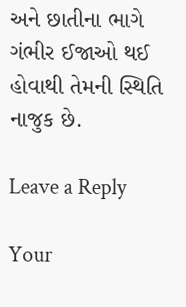અને છાતીના ભાગે ગંભીર ઈજાઓ થઈ હોવાથી તેમની સ્થિતિ નાજુક છે.

Leave a Reply

Your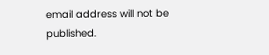email address will not be published.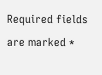Required fields are marked *